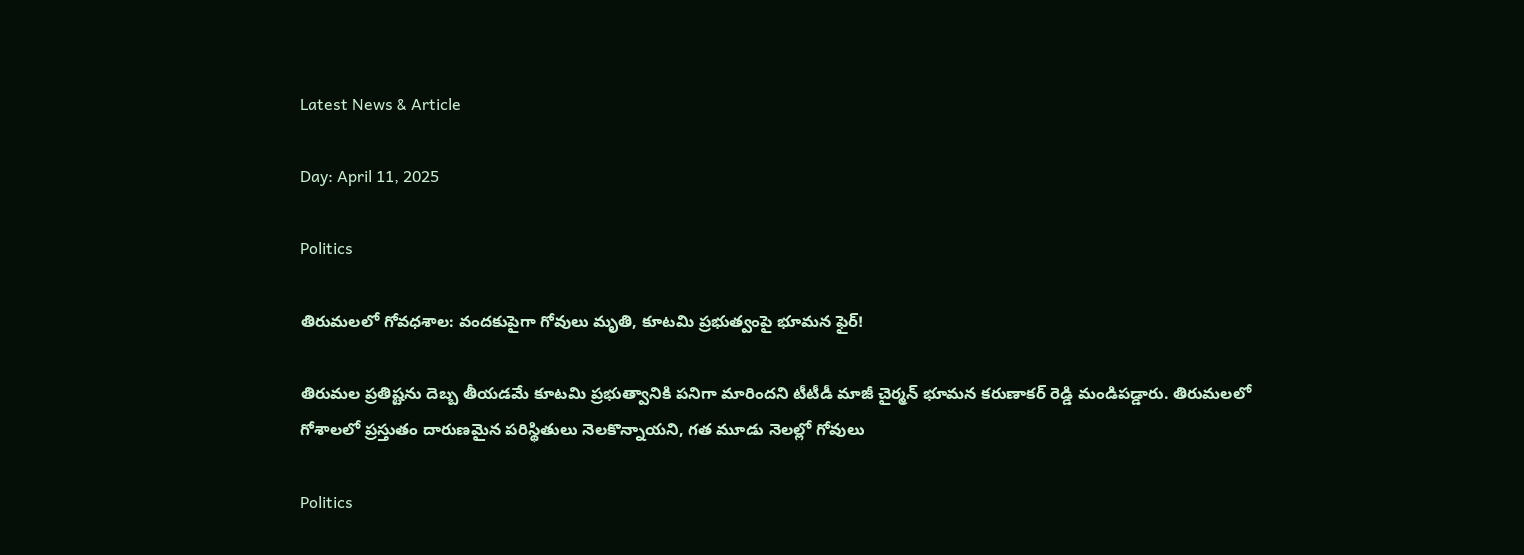Latest News & Article

Day: April 11, 2025

Politics

తిరుమలలో గోవధశాల: వందకుపైగా గోవులు మృతి, కూటమి ప్రభుత్వంపై భూమన ఫైర్!

తిరుమల ప్రతిష్టను దెబ్బ తీయడమే కూటమి ప్రభుత్వానికి పనిగా మారిందని టీటీడీ మాజీ చైర్మన్ భూమన కరుణాకర్ రెడ్డి మండిపడ్డారు. తిరుమలలో గోశాలలో ప్రస్తుతం దారుణమైన పరిస్థితులు నెలకొన్నాయని, గత మూడు నెలల్లో గోవులు

Politics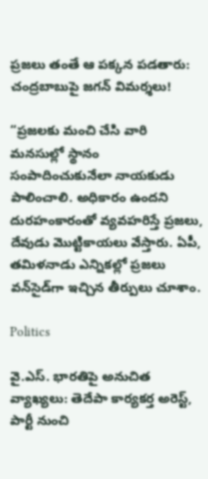ప్రజలు తంతే ఆ పక్కన పడతారు: చంద్రబాబుపై జగన్ విమర్శలు!

“ప్రజలకు మంచి చేసి వారి మనసుల్లో స్థానం సంపాదించుకునేలా నాయకుడు పాలించాలి. అధికారం ఉందని దురహంకారంతో వ్యవహరిస్తే ప్రజలు, దేవుడు మొట్టికాయలు వేస్తారు. ఏపీ, తమిళనాడు ఎన్నికల్లో ప్రజలు వన్‌సైడ్‌గా ఇచ్చిన తీర్పులు చూశాం.

Politics

వై.ఎస్. భారతిపై అనుచిత వ్యాఖ్యలు: తెదేపా కార్యకర్త అరెస్ట్, పార్టీ నుంచి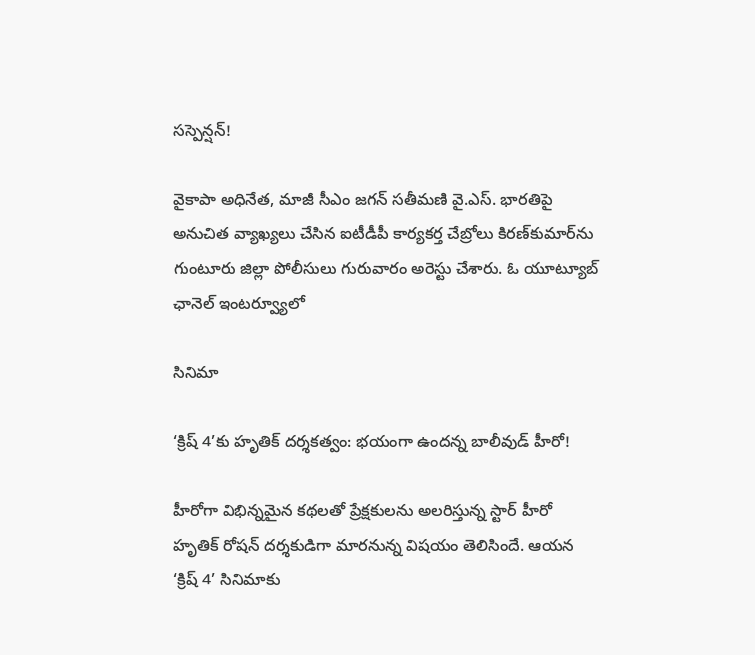సస్పెన్షన్!

వైకాపా అధినేత, మాజీ సీఎం జగన్ సతీమణి వై.ఎస్. భారతిపై అనుచిత వ్యాఖ్యలు చేసిన ఐటీడీపీ కార్యకర్త చేబ్రోలు కిరణ్‌కుమార్‌ను గుంటూరు జిల్లా పోలీసులు గురువారం అరెస్టు చేశారు. ఓ యూట్యూబ్ ఛానెల్ ఇంటర్వ్యూలో

సినిమా

‘క్రిష్ 4’కు హృతిక్ దర్శకత్వం: భయంగా ఉందన్న బాలీవుడ్ హీరో!

హీరోగా విభిన్నమైన కథలతో ప్రేక్షకులను అలరిస్తున్న స్టార్ హీరో హృతిక్ రోషన్ దర్శకుడిగా మారనున్న విషయం తెలిసిందే. ఆయన ‘క్రిష్ 4’ సినిమాకు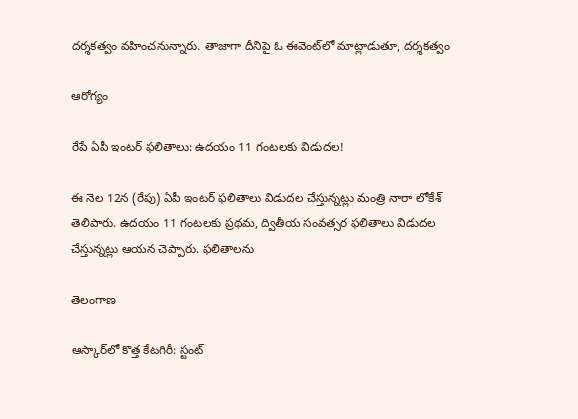దర్శకత్వం వహించనున్నారు. తాజాగా దీనిపై ఓ ఈవెంట్‌లో మాట్లాడుతూ, దర్శకత్వం

ఆరోగ్యం

రేపే ఏపీ ఇంటర్ ఫలితాలు: ఉదయం 11 గంటలకు విడుదల!

ఈ నెల 12న (రేపు) ఏపీ ఇంటర్ ఫలితాలు విడుదల చేస్తున్నట్లు మంత్రి నారా లోకేశ్ తెలిపారు. ఉదయం 11 గంటలకు ప్రథమ, ద్వితీయ సంవత్సర ఫలితాలు విడుదల చేస్తున్నట్లు ఆయన చెప్పారు. ఫలితాలను

తెలంగాణ

ఆస్కార్‌లో కొత్త కేటగిరీ: స్టంట్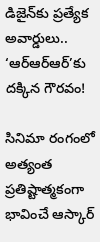డిజైన్‌కు ప్రత్యేక అవార్డులు.. ‘ఆర్ఆర్ఆర్’కు దక్కిన గౌరవం!

సినిమా రంగంలో అత్యంత ప్రతిష్టాత్మకంగా భావించే ఆస్కార్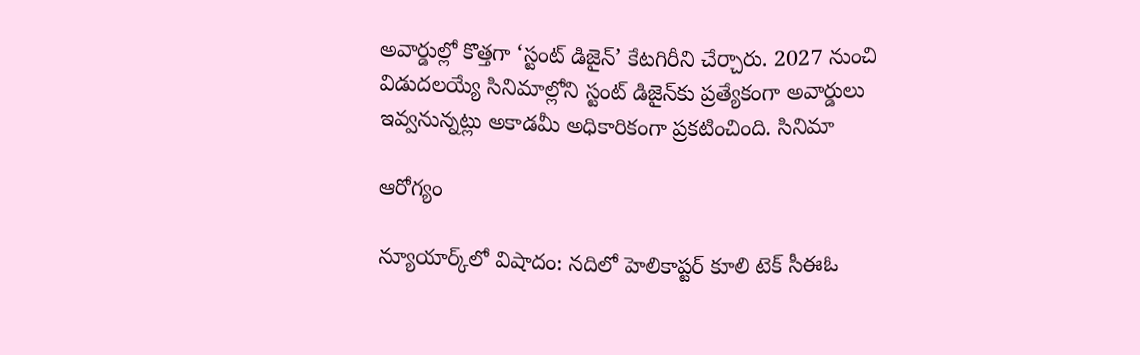అవార్డుల్లో కొత్తగా ‘స్టంట్ డిజైన్’ కేటగిరీని చేర్చారు. 2027 నుంచి విడుదలయ్యే సినిమాల్లోని స్టంట్ డిజైన్‌కు ప్రత్యేకంగా అవార్డులు ఇవ్వనున్నట్లు అకాడమీ అధికారికంగా ప్రకటించింది. సినిమా

ఆరోగ్యం

న్యూయార్క్‌లో విషాదం: నదిలో హెలికాప్టర్ కూలి టెక్ సీఈఓ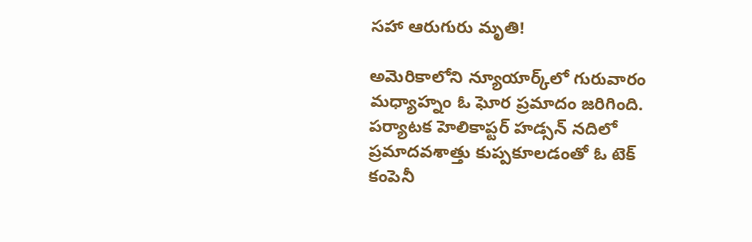సహా ఆరుగురు మృతి!

అమెరికాలోని న్యూయార్క్‌లో గురువారం మధ్యాహ్నం ఓ ఘోర ప్రమాదం జరిగింది. పర్యాటక హెలికాప్టర్ హడ్సన్ నదిలో ప్రమాదవశాత్తు కుప్పకూలడంతో ఓ టెక్ కంపెనీ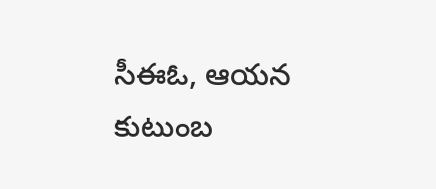సీఈఓ, ఆయన కుటుంబ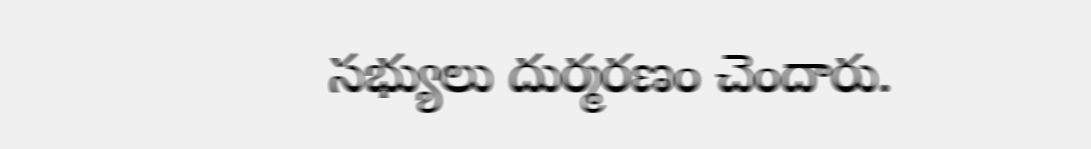సభ్యులు దుర్మరణం చెందారు.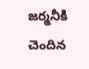జర్మనీకి చెందిన